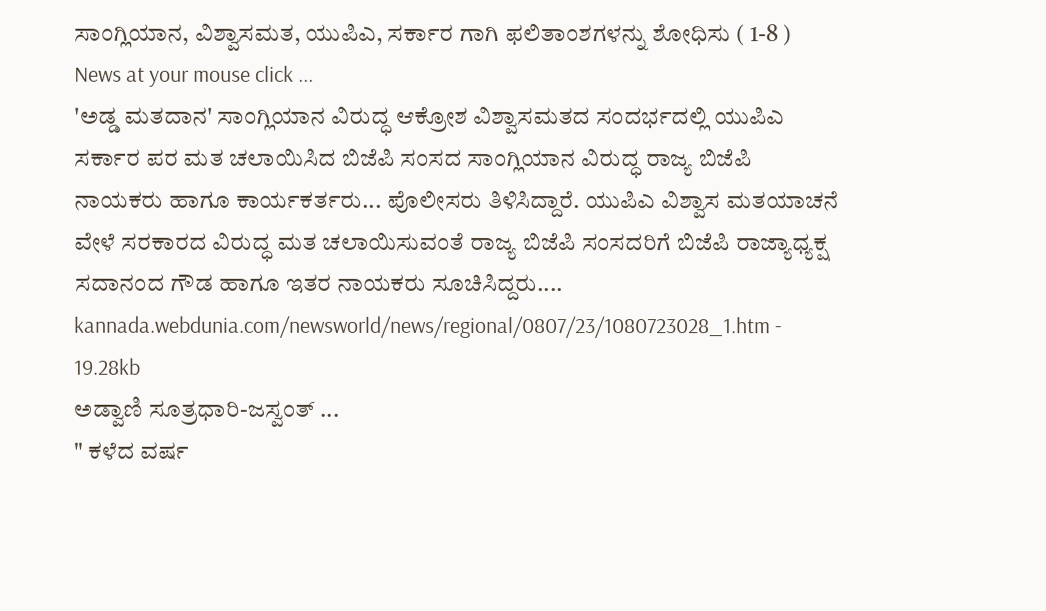ಸಾಂಗ್ಲಿಯಾನ, ವಿಶ್ವಾಸಮತ, ಯುಪಿಎ, ಸರ್ಕಾರ ಗಾಗಿ ಫಲಿತಾಂಶಗಳನ್ನು ಶೋಧಿಸು ( 1-8 )
News at your mouse click ...
'ಅಡ್ಡ ಮತದಾನ' ಸಾಂಗ್ಲಿಯಾನ ವಿರುದ್ಧ ಆಕ್ರೋಶ ವಿಶ್ವಾಸಮತದ ಸಂದರ್ಭದಲ್ಲಿ ಯುಪಿಎ ಸರ್ಕಾರ ಪರ ಮತ ಚಲಾಯಿಸಿದ ಬಿಜೆಪಿ ಸಂಸದ ಸಾಂಗ್ಲಿಯಾನ ವಿರುದ್ಧ ರಾಜ್ಯ ಬಿಜೆಪಿ ನಾಯಕರು ಹಾಗೂ ಕಾರ್ಯಕರ್ತರು... ಪೊಲೀಸರು ತಿಳಿಸಿದ್ದಾರೆ. ಯುಪಿಎ ವಿಶ್ವಾಸ ಮತಯಾಚನೆ ವೇಳೆ ಸರಕಾರದ ವಿರುದ್ಧ ಮತ ಚಲಾಯಿಸುವಂತೆ ರಾಜ್ಯ ಬಿಜೆಪಿ ಸಂಸದರಿಗೆ ಬಿಜೆಪಿ ರಾಜ್ಯಾಧ್ಯಕ್ಷ ಸದಾನಂದ ಗೌಡ ಹಾಗೂ ಇತರ ನಾಯಕರು ಸೂಚಿಸಿದ್ದರು....
kannada.webdunia.com/newsworld/news/regional/0807/23/1080723028_1.htm - 19.28kb
ಅಡ್ವಾಣಿ ಸೂತ್ರಧಾರಿ-ಜಸ್ವಂತ್‌ ...
" ಕಳೆದ ವರ್ಷ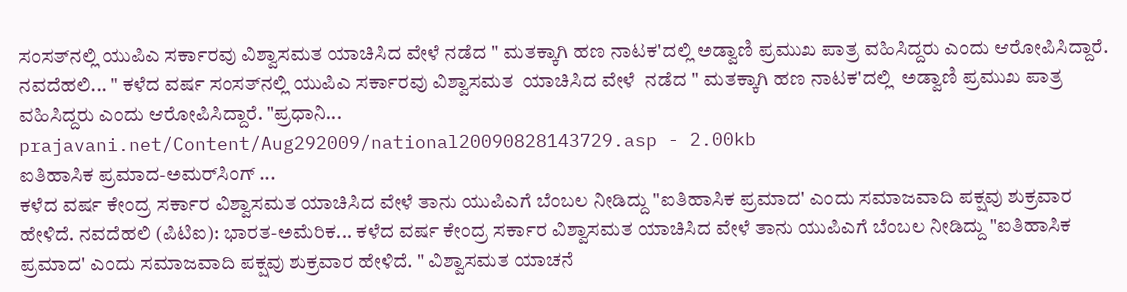ಸಂಸತ್‌ನಲ್ಲಿ ಯುಪಿಎ ಸರ್ಕಾರವು ವಿಶ್ವಾಸಮತ ಯಾಚಿಸಿದ ವೇಳೆ ನಡೆದ " ಮತಕ್ಕಾಗಿ ಹಣ ನಾಟಕ'ದಲ್ಲಿ ಅಡ್ವಾಣಿ ಪ್ರಮುಖ ಪಾತ್ರ ವಹಿಸಿದ್ದರು ಎಂದು ಆರೋಪಿಸಿದ್ದಾರೆ. ನವದೆಹಲಿ... " ಕಳೆದ ವರ್ಷ ಸಂಸತ್‌ನಲ್ಲಿ ಯುಪಿಎ ಸರ್ಕಾರವು ವಿಶ್ವಾಸಮತ  ಯಾಚಿಸಿದ ವೇಳೆ  ನಡೆದ " ಮತಕ್ಕಾಗಿ ಹಣ ನಾಟಕ'ದಲ್ಲಿ  ಅಡ್ವಾಣಿ ಪ್ರಮುಖ ಪಾತ್ರ ವಹಿಸಿದ್ದರು ಎಂದು ಆರೋಪಿಸಿದ್ದಾರೆ. "ಪ್ರಧಾನಿ...
prajavani.net/Content/Aug292009/national20090828143729.asp - 2.00kb
ಐತಿಹಾಸಿಕ ಪ್ರಮಾದ-ಅಮರ್‌ಸಿಂಗ್‌ ...
ಕಳೆದ ವರ್ಷ ಕೇಂದ್ರ ಸರ್ಕಾರ ವಿಶ್ವಾಸಮತ ಯಾಚಿಸಿದ ವೇಳೆ ತಾನು ಯುಪಿಎಗೆ ಬೆಂಬಲ ನೀಡಿದ್ದು "ಐತಿಹಾಸಿಕ ಪ್ರಮಾದ' ಎಂದು ಸಮಾಜವಾದಿ ಪಕ್ಷವು ಶುಕ್ರವಾರ ಹೇಳಿದೆ. ನವದೆಹಲಿ (ಪಿಟಿಐ): ಭಾರತ-ಅಮೆರಿಕ... ಕಳೆದ ವರ್ಷ ಕೇಂದ್ರ ಸರ್ಕಾರ ವಿಶ್ವಾಸಮತ ಯಾಚಿಸಿದ ವೇಳೆ ತಾನು ಯುಪಿಎಗೆ ಬೆಂಬಲ ನೀಡಿದ್ದು "ಐತಿಹಾಸಿಕ ಪ್ರಮಾದ' ಎಂದು ಸಮಾಜವಾದಿ ಪಕ್ಷವು ಶುಕ್ರವಾರ ಹೇಳಿದೆ. " ವಿಶ್ವಾಸಮತ ಯಾಚನೆ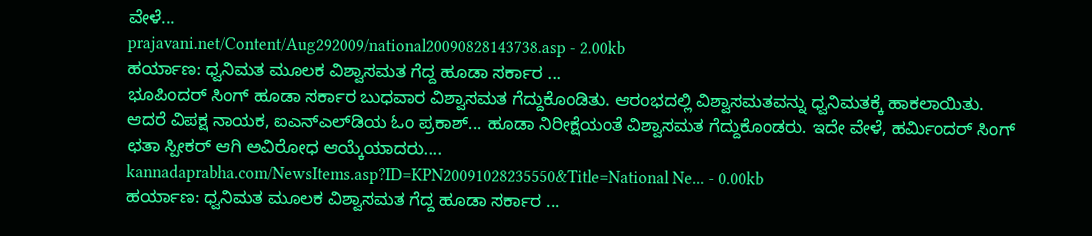ವೇಳೆ...
prajavani.net/Content/Aug292009/national20090828143738.asp - 2.00kb
ಹರ್ಯಾಣ: ಧ್ವನಿಮತ ಮೂಲಕ ವಿಶ್ವಾಸಮತ ಗೆದ್ದ ಹೂಡಾ ಸರ್ಕಾರ ...
ಭೂಪಿಂದರ್‌ ಸಿಂಗ್‌ ಹೂಡಾ ಸರ್ಕಾರ ಬುಧವಾರ ವಿಶ್ವಾಸಮತ ಗೆದ್ದುಕೊಂಡಿತು. ಆರಂಭದಲ್ಲಿ ವಿಶ್ವಾಸಮತವನ್ನು ಧ್ವನಿಮತಕ್ಕೆ ಹಾಕಲಾಯಿತು. ಆದರೆ ವಿಪಕ್ಷ ನಾಯಕ, ಐಎನ್‌ಎಲ್‌ಡಿಯ ಓಂ ಪ್ರಕಾಶ್‌... ಹೂಡಾ ನಿರೀಕ್ಷೆಯಂತೆ ವಿಶ್ವಾಸಮತ ಗೆದ್ದುಕೊಂಡರು. ಇದೇ ವೇಳೆ, ಹರ್ಮಿಂದರ್‌ ಸಿಂಗ್‌ ಛತಾ ಸ್ಪೀಕರ್‌ ಆಗಿ ಅವಿರೋಧ ಆಯ್ಕೆಯಾದರು....
kannadaprabha.com/NewsItems.asp?ID=KPN20091028235550&Title=National Ne... - 0.00kb
ಹರ್ಯಾಣ: ಧ್ವನಿಮತ ಮೂಲಕ ವಿಶ್ವಾಸಮತ ಗೆದ್ದ ಹೂಡಾ ಸರ್ಕಾರ ...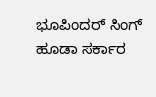ಭೂಪಿಂದರ್‌ ಸಿಂಗ್‌ ಹೂಡಾ ಸರ್ಕಾರ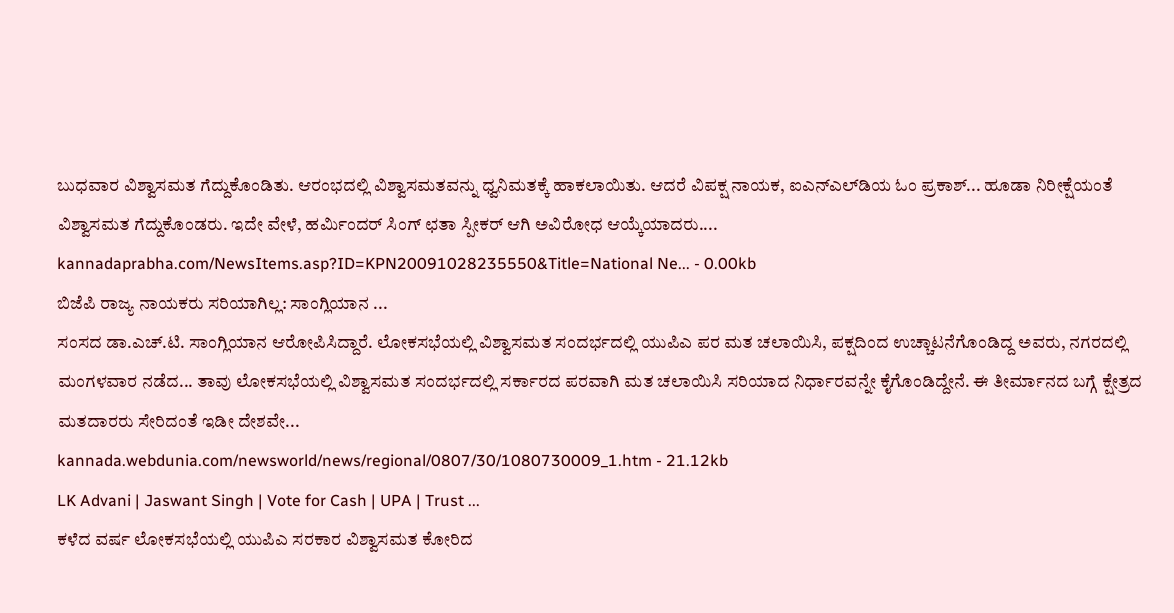ಬುಧವಾರ ವಿಶ್ವಾಸಮತ ಗೆದ್ದುಕೊಂಡಿತು. ಆರಂಭದಲ್ಲಿ ವಿಶ್ವಾಸಮತವನ್ನು ಧ್ವನಿಮತಕ್ಕೆ ಹಾಕಲಾಯಿತು. ಆದರೆ ವಿಪಕ್ಷ ನಾಯಕ, ಐಎನ್‌ಎಲ್‌ಡಿಯ ಓಂ ಪ್ರಕಾಶ್‌... ಹೂಡಾ ನಿರೀಕ್ಷೆಯಂತೆ ವಿಶ್ವಾಸಮತ ಗೆದ್ದುಕೊಂಡರು. ಇದೇ ವೇಳೆ, ಹರ್ಮಿಂದರ್‌ ಸಿಂಗ್‌ ಛತಾ ಸ್ಪೀಕರ್‌ ಆಗಿ ಅವಿರೋಧ ಆಯ್ಕೆಯಾದರು....
kannadaprabha.com/NewsItems.asp?ID=KPN20091028235550&Title=National Ne... - 0.00kb
ಬಿಜೆಪಿ ರಾಜ್ಯ ನಾಯಕರು ಸರಿಯಾಗಿಲ್ಲ: ಸಾಂಗ್ಲಿಯಾನ ...
ಸಂಸದ ಡಾ.ಎಚ್.ಟಿ. ಸಾಂಗ್ಲಿಯಾನ ಆರೋಪಿಸಿದ್ದಾರೆ. ಲೋಕಸಭೆಯಲ್ಲಿ ವಿಶ್ವಾಸಮತ ಸಂದರ್ಭದಲ್ಲಿ ಯುಪಿಎ ಪರ ಮತ ಚಲಾಯಿಸಿ, ಪಕ್ಷದಿಂದ ಉಚ್ಚಾಟನೆಗೊಂಡಿದ್ದ ಅವರು, ನಗರದಲ್ಲಿ ಮಂಗಳವಾರ ನಡೆದ... ತಾವು ಲೋಕಸಭೆಯಲ್ಲಿ ವಿಶ್ವಾಸಮತ ಸಂದರ್ಭದಲ್ಲಿ ಸರ್ಕಾರದ ಪರವಾಗಿ ಮತ ಚಲಾಯಿಸಿ ಸರಿಯಾದ ನಿರ್ಧಾರವನ್ನೇ ಕೈಗೊಂಡಿದ್ದೇನೆ. ಈ ತೀರ್ಮಾನದ ಬಗ್ಗೆ ಕ್ಷೇತ್ರದ ಮತದಾರರು ಸೇರಿದಂತೆ ಇಡೀ ದೇಶವೇ...
kannada.webdunia.com/newsworld/news/regional/0807/30/1080730009_1.htm - 21.12kb
LK Advani | Jaswant Singh | Vote for Cash | UPA | Trust ...
ಕಳೆದ ವರ್ಷ ಲೋಕಸಭೆಯಲ್ಲಿ ಯುಪಿಎ ಸರಕಾರ ವಿಶ್ವಾಸಮತ ಕೋರಿದ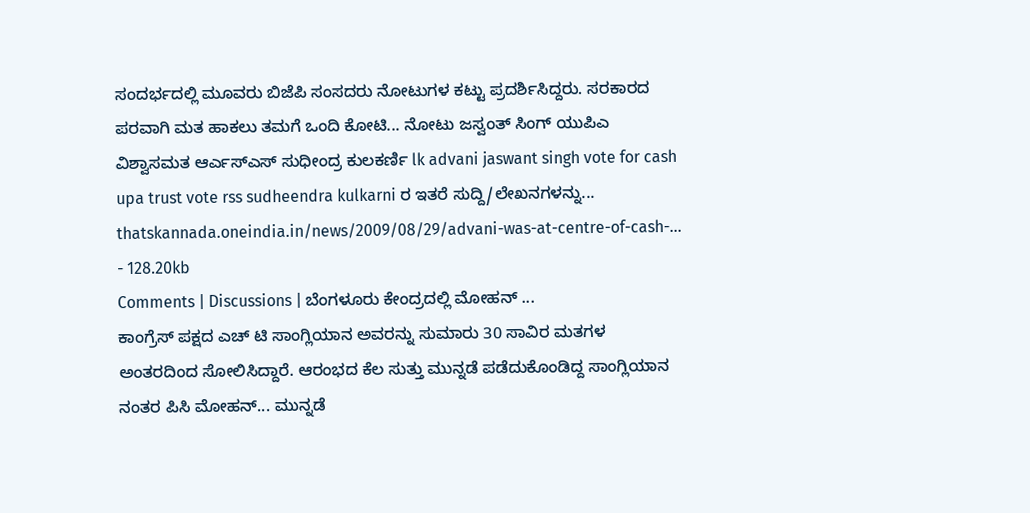ಸಂದರ್ಭದಲ್ಲಿ ಮೂವರು ಬಿಜೆಪಿ ಸಂಸದರು ನೋಟುಗಳ ಕಟ್ಟು ಪ್ರದರ್ಶಿಸಿದ್ದರು. ಸರಕಾರದ ಪರವಾಗಿ ಮತ ಹಾಕಲು ತಮಗೆ ಒಂದಿ ಕೋಟಿ... ನೋಟು ಜಸ್ವಂತ್ ಸಿಂಗ್ ಯುಪಿಎ ವಿಶ್ವಾಸಮತ ಆರ್ಎಸ್ಎಸ್ ಸುಧೀಂದ್ರ ಕುಲಕರ್ಣಿ lk advani jaswant singh vote for cash upa trust vote rss sudheendra kulkarni ರ ಇತರೆ ಸುದ್ದಿ/ಲೇಖನಗಳನ್ನು...
thatskannada.oneindia.in/news/2009/08/29/advani-was-at-centre-of-cash-... - 128.20kb
Comments | Discussions | ಬೆಂಗಳೂರು ಕೇಂದ್ರದಲ್ಲಿ ಮೋಹನ್ ...
ಕಾಂಗ್ರೆಸ್ ಪಕ್ಷದ ಎಚ್ ಟಿ ಸಾಂಗ್ಲಿಯಾನ ಅವರನ್ನು ಸುಮಾರು 30 ಸಾವಿರ ಮತಗಳ ಅಂತರದಿಂದ ಸೋಲಿಸಿದ್ದಾರೆ. ಆರಂಭದ ಕೆಲ ಸುತ್ತು ಮುನ್ನಡೆ ಪಡೆದುಕೊಂಡಿದ್ದ ಸಾಂಗ್ಲಿಯಾನ ನಂತರ ಪಿಸಿ ಮೋಹನ್... ಮುನ್ನಡೆ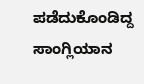ಪಡೆದುಕೊಂಡಿದ್ದ ಸಾಂಗ್ಲಿಯಾನ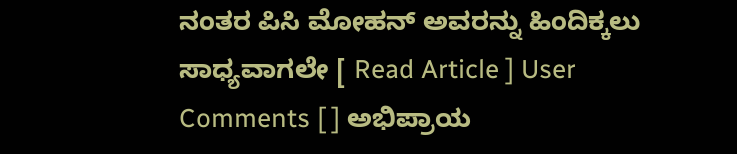ನಂತರ ಪಿಸಿ ಮೋಹನ್ ಅವರನ್ನು ಹಿಂದಿಕ್ಕಲು ಸಾಧ್ಯವಾಗಲೇ [ Read Article ] User Comments [ ] ಅಭಿಪ್ರಾಯ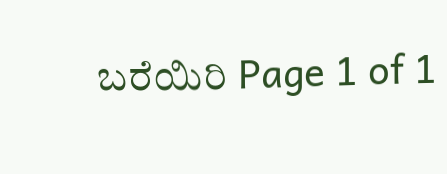ಬರೆಯಿರಿ Page 1 of 1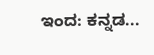ಇಂದ: ಕನ್ನಡ...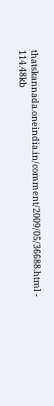thatskannada.oneindia.in/comment/2009/05/36688.html - 114.48kb